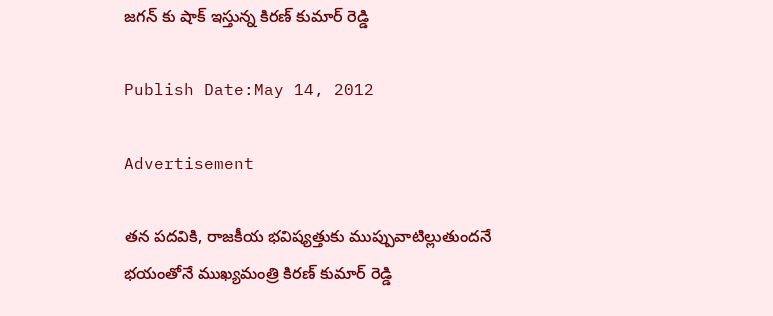జగన్ కు షాక్ ఇస్తున్న కిరణ్ కుమార్ రెడ్డి

Publish Date:May 14, 2012

Advertisement

తన పదవికి, రాజకీయ భవిష్యత్తుకు ముప్పువాటిల్లుతుందనే భయంతోనే ముఖ్యమంత్రి కిరణ్ కుమార్ రెడ్డి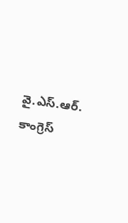వై.ఎస్.ఆర్. కాంగ్రెస్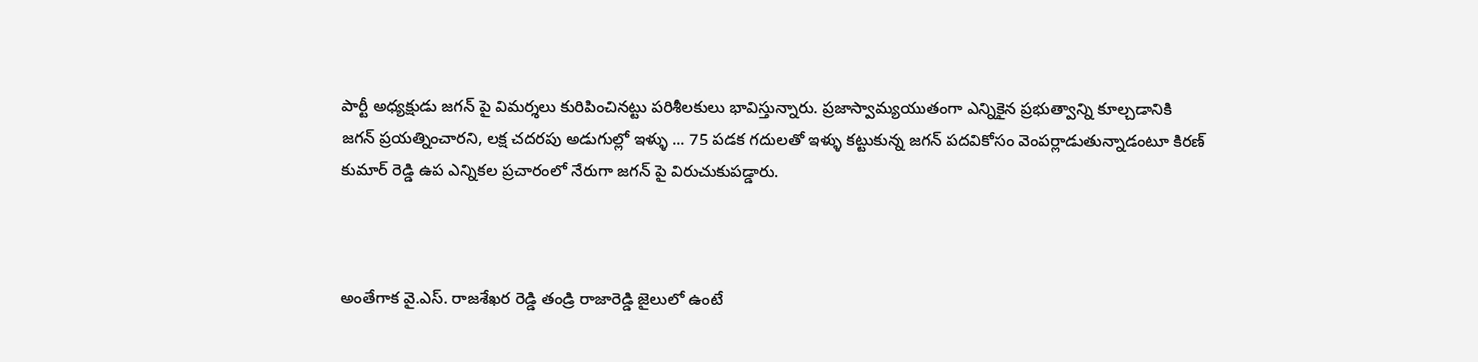పార్టీ అధ్యక్షుడు జగన్ పై విమర్శలు కురిపించినట్టు పరిశీలకులు భావిస్తున్నారు. ప్రజాస్వామ్యయుతంగా ఎన్నికైన ప్రభుత్వాన్ని కూల్చడానికి జగన్ ప్రయత్నించారని, లక్ష చదరపు అడుగుల్లో ఇళ్ళు ... 75 పడక గదులతో ఇళ్ళు కట్టుకున్న జగన్ పదవికోసం వెంపర్లాడుతున్నాడంటూ కిరణ్ కుమార్ రెడ్డి ఉప ఎన్నికల ప్రచారంలో నేరుగా జగన్ పై విరుచుకుపడ్డారు.



అంతేగాక వై.ఎస్. రాజశేఖర రెడ్డి తండ్రి రాజారెడ్డి జైలులో ఉంటే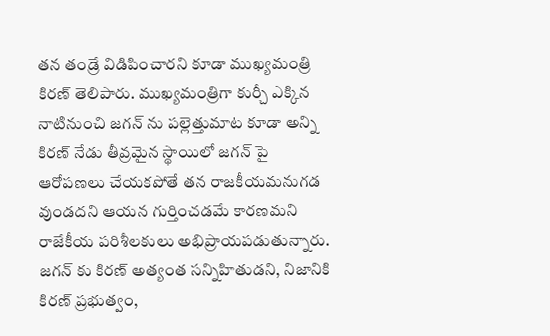తన తండ్రే విడిపించారని కూడా ముఖ్యమంత్రి కిరణ్ తెలిపారు. ముఖ్యమంత్రిగా కుర్చీ ఎక్కిన నాటినుంచి జగన్ ను పల్లెత్తుమాట కూడా అన్ని కిరణ్ నేడు తీవ్రమైన స్థాయిలో జగన్ పై ఆరోపణలు చేయకపోతే తన రాజకీయమనుగడ వుండదని ఆయన గుర్తించడమే కారణమని రాజేకీయ పరిశీలకులు అభిప్రాయపడుతున్నారు. జగన్ కు కిరణ్ అత్యంత సన్నిహితుడని, నిజానికి కిరణ్ ప్రభుత్వం,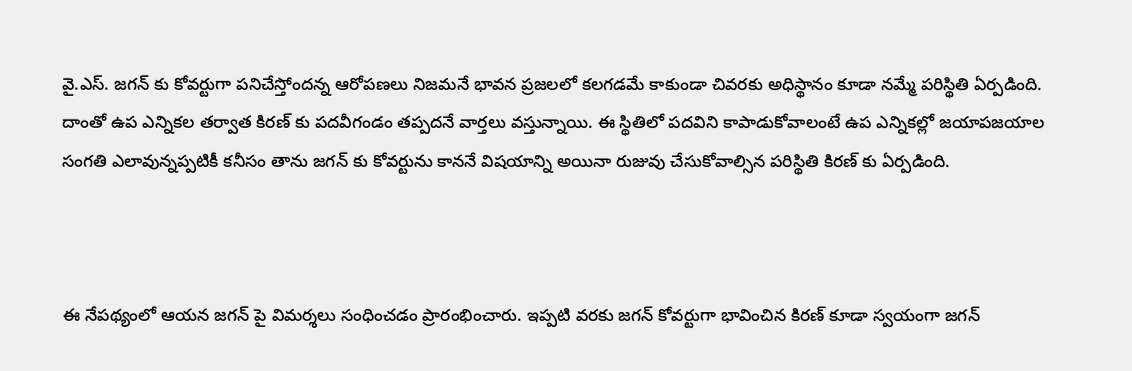వై.ఎస్. జగన్ కు కోవర్టుగా పనిచేస్తోందన్న ఆరోపణలు నిజమనే భావన ప్రజలలో కలగడమే కాకుండా చివరకు అధిస్థానం కూడా నమ్మే పరిస్థితి ఏర్పడింది. దాంతో ఉప ఎన్నికల తర్వాత కిరణ్ కు పదవీగండం తప్పదనే వార్తలు వస్తున్నాయి. ఈ స్థితిలో పదవిని కాపాడుకోవాలంటే ఉప ఎన్నికల్లో జయాపజయాల సంగతి ఎలావున్నప్పటికీ కనీసం తాను జగన్ కు కోవర్టును కాననే విషయాన్ని అయినా రుజువు చేసుకోవాల్సిన పరిస్థితి కిరణ్ కు ఏర్పడింది.



ఈ నేపథ్యంలో ఆయన జగన్ పై విమర్శలు సంధించడం ప్రారంభించారు. ఇప్పటి వరకు జగన్ కోవర్టుగా భావించిన కిరణ్ కూడా స్వయంగా జగన్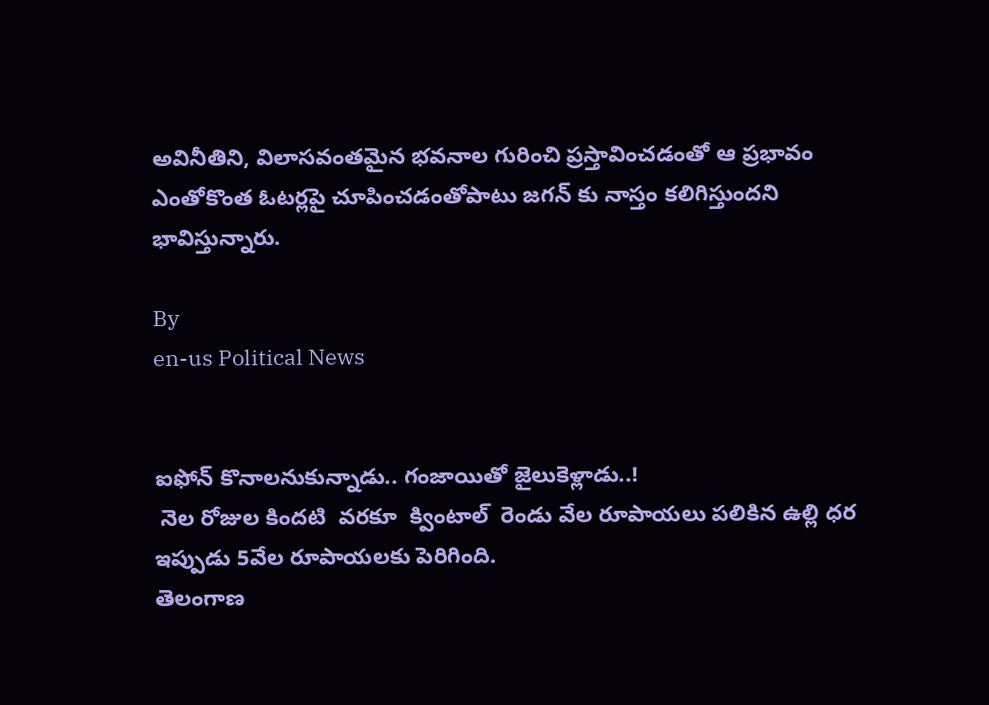అవినీతిని, విలాసవంతమైన భవనాల గురించి ప్రస్తావించడంతో ఆ ప్రభావం ఎంతోకొంత ఓటర్లపై చూపించడంతోపాటు జగన్ కు నాస్తం కలిగిస్తుందని భావిస్తున్నారు.

By
en-us Political News


ఐఫోన్‌ కొనాలనుకున్నాడు.. గంజాయితో జైలుకెళ్లాడు..!
 నెల రోజుల కిందటి  వరకూ  క్వింటాల్  రెండు వేల రూపాయలు పలికిన ఉల్లి ధర ఇప్పుడు 5వేల రూపాయలకు పెరిగింది.
తెలంగాణ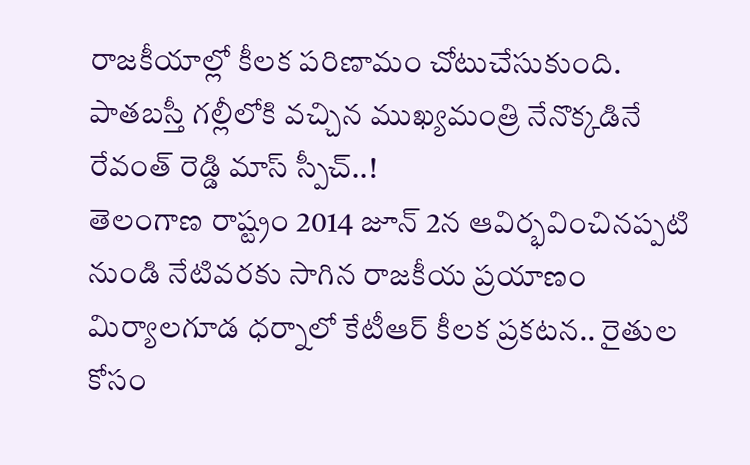రాజకీయాల్లో కీలక పరిణామం చోటుచేసుకుంది.
పాతబస్తీ గల్లీలోకి వచ్చిన ముఖ్యమంత్రి నేనొక్కడినే రేవంత్ రెడ్డి మాస్ స్పీచ్..!
తెలంగాణ రాష్ట్రం 2014 జూన్ 2న ఆవిర్భవించినప్పటి నుండి నేటివరకు సాగిన రాజకీయ ప్రయాణం
మిర్యాలగూడ ధర్నాలో కేటీఆర్‌ కీలక ప్రకటన.. రైతుల కోసం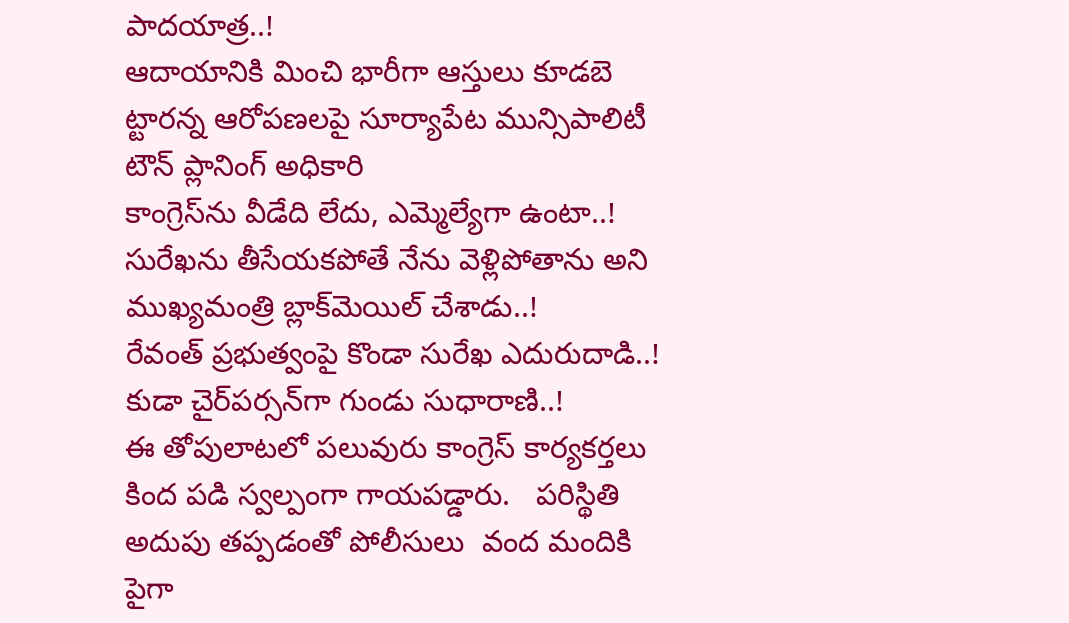పాదయాత్ర..!
ఆదాయానికి మించి భారీగా ఆస్తులు కూడబె ట్టారన్న ఆరోపణలపై సూర్యాపేట మున్సిపాలిటీ టౌన్‌ ప్లానింగ్‌ అధికారి
కాంగ్రెస్‌ను వీడేది లేదు, ఎమ్మెల్యేగా ఉంటా..!
సురేఖను తీసేయకపోతే నేను వెళ్లిపోతాను అని ముఖ్యమంత్రి బ్లాక్‌మెయిల్ చేశాడు..!
రేవంత్ ప్రభుత్వంపై కొండా సురేఖ ఎదురుదాడి..!
కుడా చైర్‌పర్సన్‌గా గుండు సుధారాణి..!
ఈ తోపులాటలో పలువురు కాంగ్రెస్ కార్యకర్తలు కింద పడి స్వల్పంగా గాయపడ్డారు.   పరిస్థితి అదుపు తప్పడంతో పోలీసులు  వంద మందికి పైగా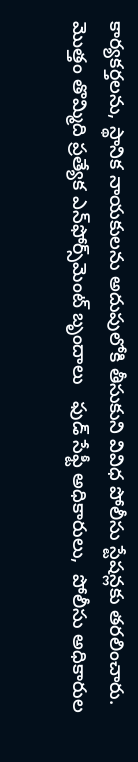కార్యకర్తలను, స్థానిక నాయకులను అదుపులోకి తీసుకుని వివిధ పోలీసు స్టేషన్లకు తరలించారు.
మొత్తం తొమ్మిది ప్రత్యేక ఎన్‌ఫోర్స్‌మెంట్ బృందాలు   ఫుడ్ సేఫ్టీ అధికారులు,  పోలీసు అధికారుల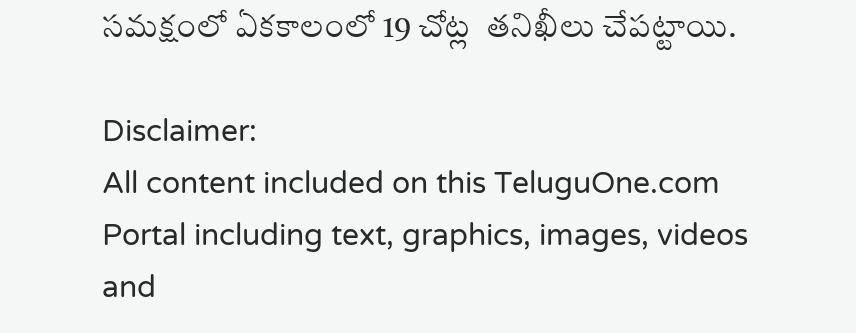సమక్షంలో ఏకకాలంలో 19 చోట్ల  తనిఖీలు చేపట్టాయి.

Disclaimer:
All content included on this TeluguOne.com Portal including text, graphics, images, videos and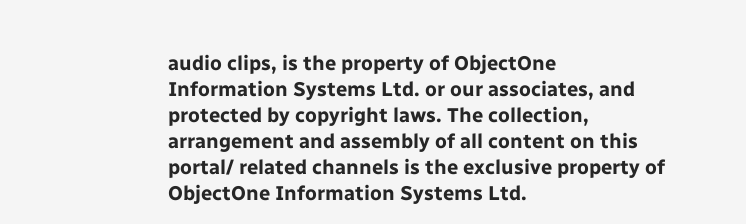audio clips, is the property of ObjectOne Information Systems Ltd. or our associates, and protected by copyright laws. The collection, arrangement and assembly of all content on this portal/ related channels is the exclusive property of ObjectOne Information Systems Ltd.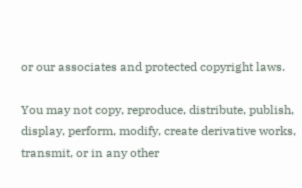or our associates and protected copyright laws.

You may not copy, reproduce, distribute, publish, display, perform, modify, create derivative works, transmit, or in any other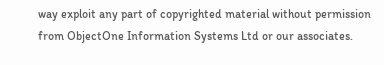way exploit any part of copyrighted material without permission from ObjectOne Information Systems Ltd or our associates.